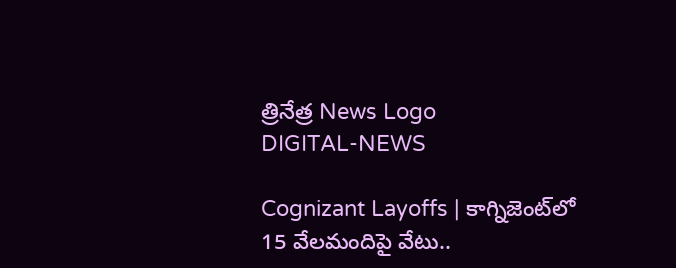త్రినేత్ర News Logo
DIGITAL-NEWS

Cognizant Layoffs | కాగ్నిజెంట్‌లో 15 వేల‌మందిపై వేటు..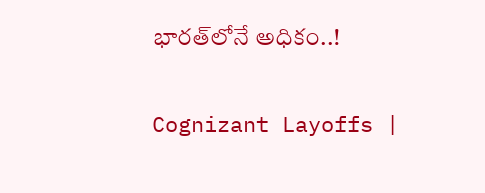భార‌త్‌లోనే అధికం..!

Cognizant Layoffs |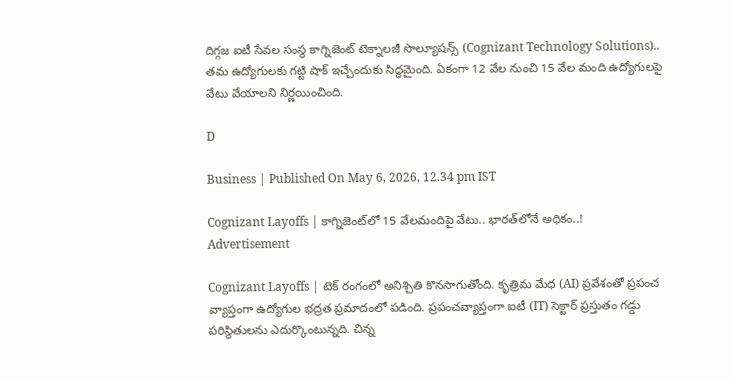దిగ్గజ ఐటీ సేవల సంస్థ కాగ్నిజెంట్ టెక్నాలజీ సొల్యూషన్స్ (Cognizant Technology Solutions).. తమ ఉద్యోగులకు గట్టి షాక్ ఇచ్చేందుకు సిద్ధమైంది. ఏకంగా 12 వేల నుంచి 15 వేల మంది ఉద్యోగుల‌పై వేటు వేయాల‌ని నిర్ణ‌యించింది.

D

Business | Published On May 6, 2026, 12.34 pm IST

Cognizant Layoffs | కాగ్నిజెంట్‌లో 15 వేల‌మందిపై వేటు.. భార‌త్‌లోనే అధికం..!
Advertisement

Cognizant Layoffs | టెక్‌ రంగంలో అనిశ్చితి కొనసాగుతోంది. కృత్రిమ మేధ (AI) ప్రవేశంతో ప్ర‌పంచ వ్యాప్తంగా ఉద్యోగుల భ‌ద్ర‌త ప్ర‌మాదంలో ప‌డింది. ప్రపంచవ్యాప్తంగా ఐటీ (IT) సెక్టార్‌ ప్రస్తుతం గడ్డు పరిస్థితులను ఎదుర్కొంటున్నది. చిన్న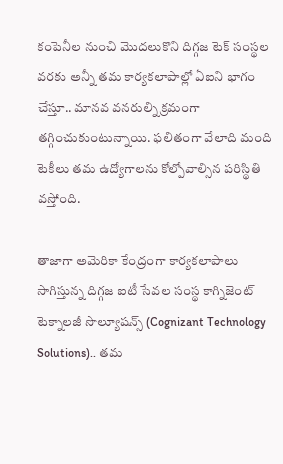కంపెనీల నుంచి మొదలుకొని దిగ్గజ టెక్ సంస్థల వరకు అన్నీ తమ కార్యకలాపాల్లో ఏఐని భాగం చేస్తూ.. మానవ వనరుల్ని క్రమంగా తగ్గించుకుంటున్నాయి. ఫ‌లితంగా వేలాది మంది టెకీలు త‌మ ఉద్యోగాల‌ను కోల్పోవాల్సిన ప‌రిస్థితి వ‌స్తోంది.

తాజాగా అమెరికా కేంద్రంగా కార్యకలాపాలు సాగిస్తున్న దిగ్గజ ఐటీ సేవల సంస్థ కాగ్నిజెంట్ టెక్నాలజీ సొల్యూషన్స్ (Cognizant Technology Solutions).. తమ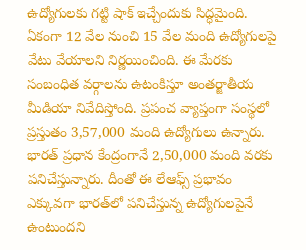ఉద్యోగులకు గట్టి షాక్ ఇచ్చేందుకు సిద్ధమైంది. ఏకంగా 12 వేల నుంచి 15 వేల మంది ఉద్యోగుల‌పై వేటు వేయాల‌ని నిర్ణ‌యించింది. ఈ మేర‌కు సంబంధిత వ‌ర్గాల‌ను ఉటంకిస్తూ అంత‌ర్జాతీయ మీడియా నివేదిస్తోంది. ప్ర‌పంచ వ్యాప్తంగా సంస్థ‌లో ప్ర‌స్తుతం 3,57,000 మంది ఉద్యోగులు ఉన్నారు. భారత్ ప్రధాన కేంద్రంగానే 2,50,000 మంది వరకు పనిచేస్తున్నారు. దీంతో ఈ లేఆఫ్స్ ప్ర‌భావం ఎక్కువ‌గా భార‌త్‌లో ప‌నిచేస్తున్న ఉద్యోగుల‌పైనే ఉంటుంద‌ని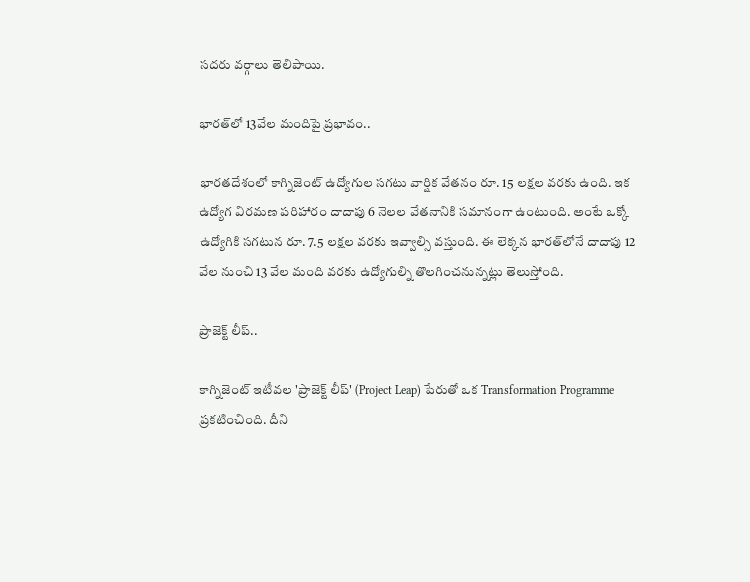స‌ద‌రు వ‌ర్గాలు తెలిపాయి.

భార‌త్‌లో 13వేల మందిపై ప్ర‌భావం..

భారతదేశంలో కాగ్నిజెంట్ ఉద్యోగుల సగటు వార్షిక వేతనం రూ. 15 లక్షల వరకు ఉంది. ఇక ఉద్యోగ విరమణ పరిహారం దాదాపు 6 నెలల వేతనానికి సమానంగా ఉంటుంది. అంటే ఒక్కో ఉద్యోగికి సగటున రూ. 7.5 లక్షల వరకు ఇవ్వాల్సి వస్తుంది. ఈ లెక్కన భారత్‌లోనే దాదాపు 12 వేల నుంచి 13 వేల మంది వరకు ఉద్యోగుల్ని తొలగించనున్నట్లు తెలుస్తోంది.

ప్రాజెక్ట్ లీప్..

కాగ్నిజెంట్ ఇటీవల 'ప్రాజెక్ట్ లీప్' (Project Leap) పేరుతో ఒక Transformation Programme ప్రకటించింది. దీని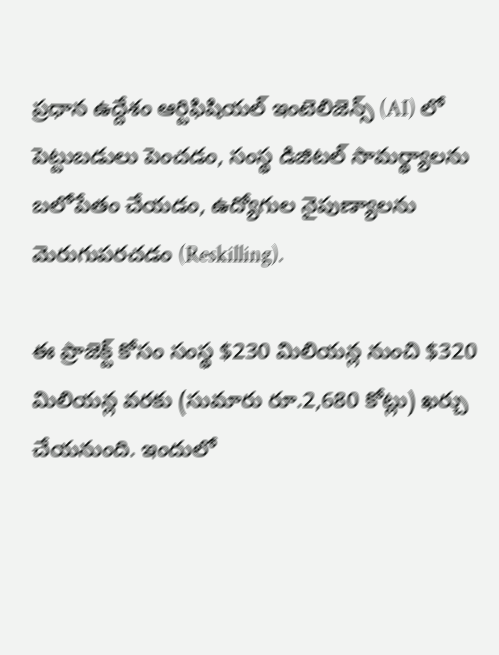ప్రధాన ఉద్దేశం ఆర్టిఫిషియల్ ఇంటెలిజెన్స్ (AI) లో పెట్టుబడులు పెంచడం, సంస్థ డిజిటల్ సామర్థ్యాలను బలోపేతం చేయడం, ఉద్యోగుల నైపుణ్యాలను మెరుగుపరచడం (Reskilling).

ఈ ప్రాజెక్ట్ కోసం సంస్థ $230 మిలియన్ల నుంచి $320 మిలియన్ల వరకు (సుమారు రూ.2,680 కోట్లు) ఖర్చు చేయనుంది. ఇందులో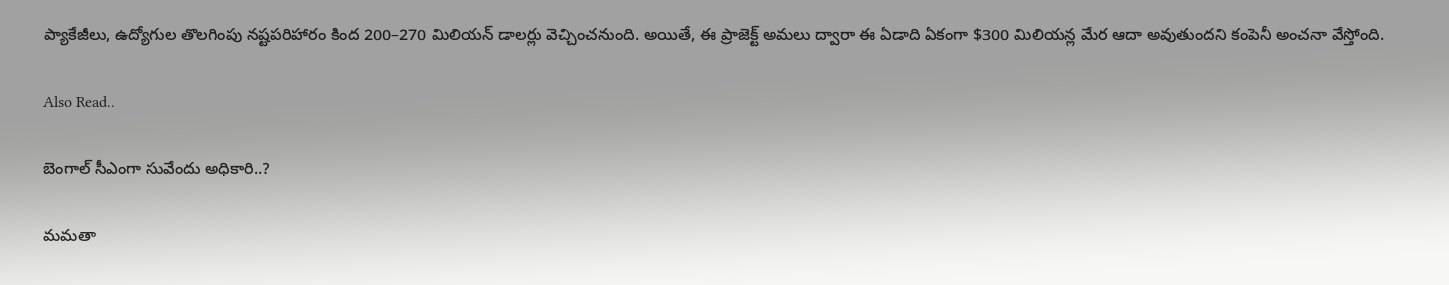ప్యాకేజీలు, ఉద్యోగుల తొలగింపు నష్టపరిహారం కింద 200–270 మిలియన్ డాలర్లు వెచ్చించనుంది. అయితే, ఈ ప్రాజెక్ట్ అమలు ద్వారా ఈ ఏడాది ఏకంగా $300 మిలియన్ల మేర ఆదా అవుతుందని కంపెనీ అంచనా వేస్తోంది.

Also Read..

బెంగాల్ సీఎంగా సువేందు అధికారి..?

మ‌మ‌తా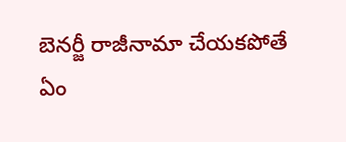బెన‌ర్జీ రాజీనామా చేయ‌క‌పోతే ఏం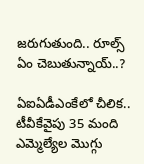జ‌రుగుతుంది.. రూల్స్ ఏం చెబుతున్నాయ్‌..?

ఏఐఏడీఎంకేలో చీలిక‌.. టీవీకేవైపు 35 మంది ఎమ్మెల్యేల మొగ్గు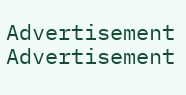Advertisement
Advertisement